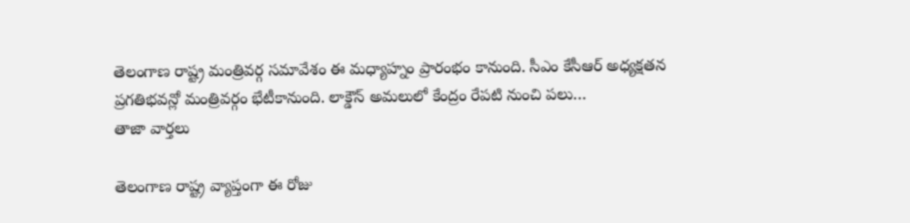తెలంగాణ రాష్ట్ర మంత్రివర్గ సమావేశం ఈ మధ్యాహ్నం ప్రారంభం కానుంది. సీఎం కేసీఆర్ అధ్యక్షతన ప్రగతిభవన్లో మంత్రివర్గం భేటీకానుంది. లాక్డౌన్ అమలులో కేంద్రం రేపటి నుంచి పలు…
తాజా వార్తలు

తెలంగాణ రాష్ట్ర వ్యాప్తంగా ఈ రోజు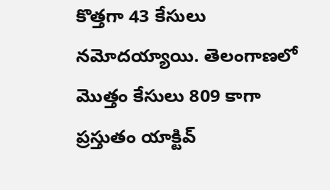కొత్తగా 43 కేసులు నమోదయ్యాయి. తెలంగాణలో మొత్తం కేసులు 809 కాగా ప్రస్తుతం యాక్టివ్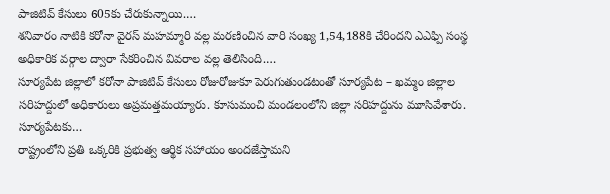పాజిటివ్ కేసులు 605కు చేరుకున్నాయి.…
శనివారం నాటికి కరోనా వైరస్ మహమ్మారి వల్ల మరణించిన వారి సంఖ్య 1,54,188కి చేరిందని ఎఎఫ్పి సంస్థ అధికారిక వర్గాల ద్వారా సేకరించిన వివరాల వల్ల తెలిసింది.…
సూర్యపేట జిల్లాలో కరోనా పాజిటివ్ కేసులు రోజురోజుకూ పెరుగుతుండటంతో సూర్యపేట – ఖమ్మం జిల్లాల సరిహద్దులో అధికారులు అప్రమత్తమయ్యారు. కూసుమంచి మండలంలోని జిల్లా సరిహద్దును మూసివేశారు. సూర్యపేటకు…
రాష్ట్రంలోని ప్రతి ఒక్కరికి ప్రభుత్వ ఆర్థిక సహాయం అందజేస్తామని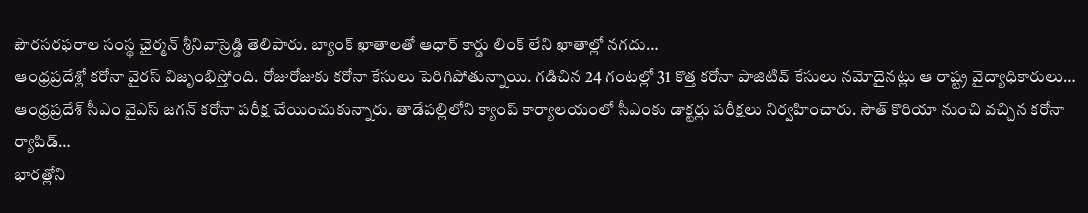పౌరసరఫరాల సంస్థ ఛైర్మన్ శ్రీనివాస్రెడ్డి తెలిపారు. బ్యాంక్ ఖాతాలతో ఆధార్ కార్డు లింక్ లేని ఖాతాల్లో నగదు…
ఆంధ్రప్రదేశ్లో కరోనా వైరస్ విజృంభిస్తోంది. రోజురోజుకు కరోనా కేసులు పెరిగిపోతున్నాయి. గడిచిన 24 గంటల్లో 31 కొత్త కరోనా పాజిటివ్ కేసులు నమోదైనట్లు ఆ రాష్ట్ర వైద్యాధికారులు…
ఆంధ్రప్రదేశ్ సీఎం వైఎస్ జగన్ కరోనా పరీక్ష చేయించుకున్నారు. తాడేపల్లిలోని క్యాంప్ కార్యాలయంలో సీఎంకు డాక్టర్లు పరీక్షలు నిర్వహించారు. సౌత్ కొరియా నుంచి వచ్చిన కరోనా ర్యాపిడ్…
భారత్లోని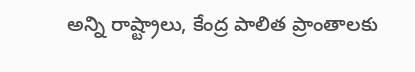అన్ని రాష్ట్రాలు, కేంద్ర పాలిత ప్రాంతాలకు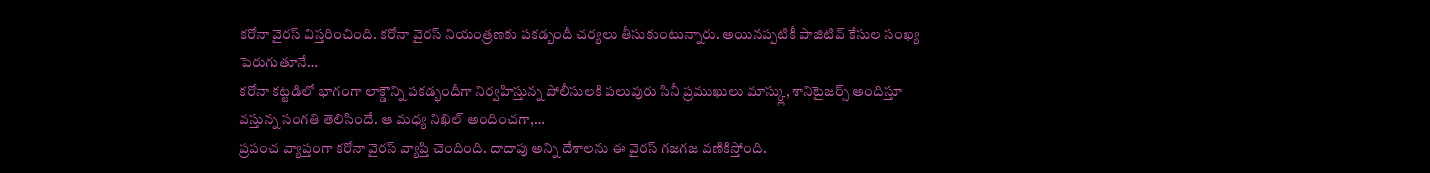కరోనా వైరస్ విస్తరించింది. కరోనా వైరస్ నియంత్రణకు పకడ్బందీ చర్యలు తీసుకుంటున్నారు. అయినప్పటికీ పాజిటివ్ కేసుల సంఖ్య పెరుగుతూనే…
కరోనా కట్టడిలో భాగంగా లాక్డౌన్ని పకడ్భందీగా నిర్వహిస్తున్న పోలీసులకి పలువురు సినీ ప్రముఖులు మాస్క్లు, శానిటైజర్స్ అందిస్తూ వస్తున్న సంగతి తెలిసిందే. ఆ మధ్య నిఖిల్ అందించగా,…
ప్రపంచ వ్యాప్తంగా కరోనా వైరస్ వ్యాప్తి చెందింది. దాదాపు అన్ని దేశాలను ఈ వైరస్ గజగజ వణికిస్తోంది.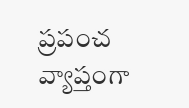ప్రపంచ వ్యాప్తంగా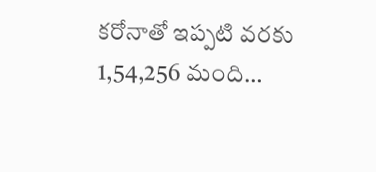కరోనాతో ఇప్పటి వరకు 1,54,256 మంది…